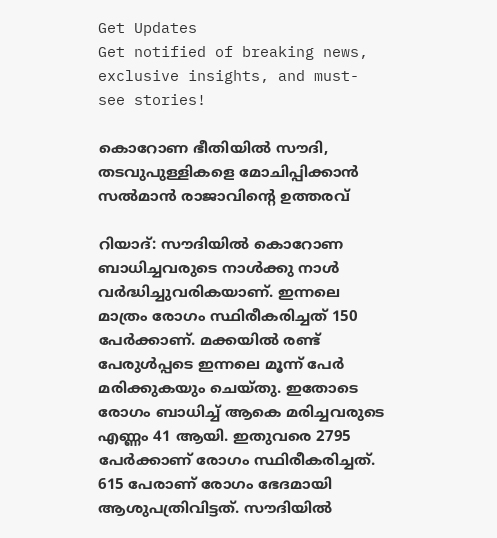Get Updates
Get notified of breaking news, exclusive insights, and must-see stories!

കൊറോണ ഭീതിയില്‍ സൗദി, തടവുപുള്ളികളെ മോചിപ്പിക്കാന്‍ സല്‍മാന്‍ രാജാവിന്റെ ഉത്തരവ്

റിയാദ്: സൗദിയില്‍ കൊറോണ ബാധിച്ചവരുടെ നാള്‍ക്കു നാള്‍ വര്‍ദ്ധിച്ചുവരികയാണ്. ഇന്നലെ മാത്രം രോഗം സ്ഥിരീകരിച്ചത് 150 പേര്‍ക്കാണ്. മക്കയില്‍ രണ്ട് പേരുള്‍പ്പടെ ഇന്നലെ മൂന്ന് പേര്‍ മരിക്കുകയും ചെയ്തു. ഇതോടെ രോഗം ബാധിച്ച് ആകെ മരിച്ചവരുടെ എണ്ണം 41 ആയി. ഇതുവരെ 2795 പേര്‍ക്കാണ് രോഗം സ്ഥിരീകരിച്ചത്. 615 പേരാണ് രോഗം ഭേദമായി ആശുപത്രിവിട്ടത്. സൗദിയില്‍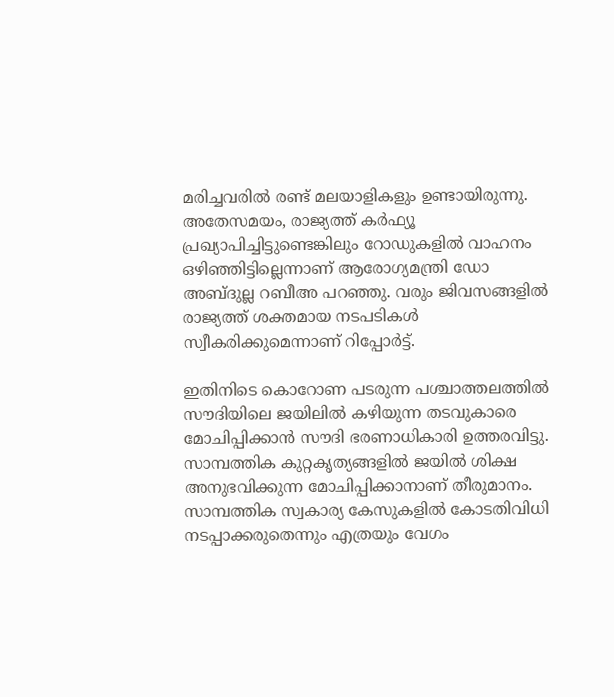മരിച്ചവരില്‍ രണ്ട് മലയാളികളും ഉണ്ടായിരുന്നു. അതേസമയം, രാജ്യത്ത് കര്‍ഫ്യൂ പ്രഖ്യാപിച്ചിട്ടുണ്ടെങ്കിലും റോഡുകളില്‍ വാഹനം ഒഴിഞ്ഞിട്ടില്ലെന്നാണ് ആരോഗ്യമന്ത്രി ഡോ അബ്ദുല്ല റബീഅ പറഞ്ഞു. വരും ജിവസങ്ങളില്‍ രാജ്യത്ത് ശക്തമായ നടപടികള്‍ സ്വീകരിക്കുമെന്നാണ് റിപ്പോര്‍ട്ട്.

ഇതിനിടെ കൊറോണ പടരുന്ന പശ്ചാത്തലത്തില്‍ സൗദിയിലെ ജയിലില്‍ കഴിയുന്ന തടവുകാരെ മോചിപ്പിക്കാന്‍ സൗദി ഭരണാധികാരി ഉത്തരവിട്ടു. സാമ്പത്തിക കുറ്റകൃത്യങ്ങളില്‍ ജയില്‍ ശിക്ഷ അനുഭവിക്കുന്ന മോചിപ്പിക്കാനാണ് തീരുമാനം. സാമ്പത്തിക സ്വകാര്യ കേസുകളില്‍ കോടതിവിധി നടപ്പാക്കരുതെന്നും എത്രയും വേഗം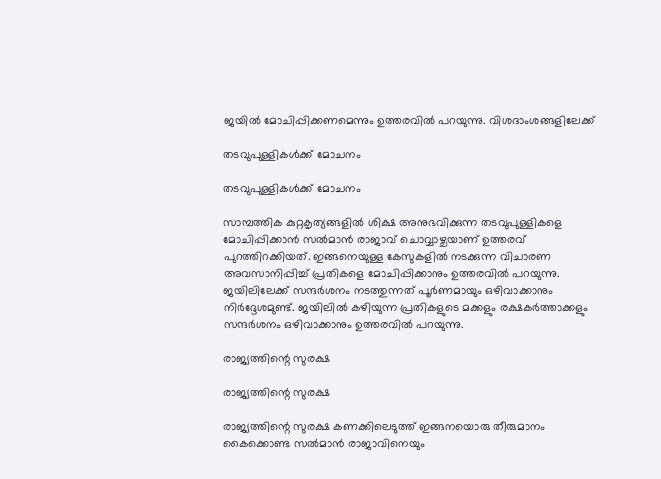ജയില്‍ മോചിപ്പിക്കണമെന്നും ഉത്തരവില്‍ പറയുന്നു. വിശദാംശങ്ങളിലേക്ക്

തടവുപുള്ളികള്‍ക്ക് മോചനം

തടവുപുള്ളികള്‍ക്ക് മോചനം

സാമ്പത്തിക കുറ്റകൃത്യങ്ങളില്‍ ശിക്ഷ അനുഭവിക്കുന്ന തടവുപുള്ളികളെ മോചിപ്പിക്കാന്‍ സല്‍മാന്‍ രാജാവ് ചൊവ്വാഴ്ചയാണ് ഉത്തരവ് പുറത്തിറക്കിയത്. ഇങ്ങനെയുള്ള കേസുകളില്‍ നടക്കുന്ന വിചാരണ അവസാനിപ്പിച്ച് പ്രതികളെ മോചിപ്പിക്കാനും ഉത്തരവില്‍ പറയുന്നു. ജയിലിലേക്ക് സന്ദര്‍ശനം നടത്തുന്നത് പൂര്‍ണമായും ഒഴിവാക്കാനും നിര്‍ദ്ദേശമുണ്ട്. ജയിലില്‍ കഴിയുന്ന പ്രതികളുടെ മക്കളും രക്ഷകര്‍ത്താക്കളും സന്ദര്‍ശനം ഒഴിവാക്കാനും ഉത്തരവില്‍ പറയുന്നു.

രാജ്യത്തിന്റെ സുരക്ഷ

രാജ്യത്തിന്റെ സുരക്ഷ

രാജ്യത്തിന്റെ സുരക്ഷ കണക്കിലെടുത്ത് ഇങ്ങനയൊരു തീരുമാനം കൈക്കൊണ്ട സല്‍മാന്‍ രാജാവിനെയും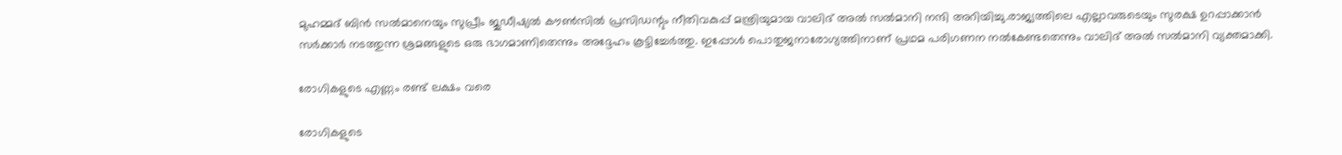മുഹമ്മദ് ബിന്‍ സല്‍മാനെയും സുപ്രീം ജുഡീഷ്യല്‍ കൗണ്‍സില്‍ പ്രസിഡന്റും നീതിവകുപ്പ് മന്ത്രിയുമായ വാലിദ് അല്‍ സല്‍മാനി നന്ദി അറിയിച്ചു.രാജ്യത്തിലെ എല്ലാവരുടെയും സുരക്ഷ ഉറപ്പാക്കാന്‍ സര്‍ക്കാര്‍ നടത്തുന്ന ശ്രമങ്ങളുടെ ഒരു ഭാഗമാണിതെന്നും അദ്ദേഹം കൂട്ടിച്ചേര്‍ത്തു. ഇപ്പോള്‍ പൊതുജനാരോഗ്യത്തിനാണ് പ്രഥമ പരിഗണന നല്‍കേണ്ടതെന്നും വാലിദ് അല്‍ സല്‍മാനി വ്യക്തമാക്കി.

രോഗികളുടെ എണ്ണം രണ്ട് ലക്ഷം വരെ

രോഗികളുടെ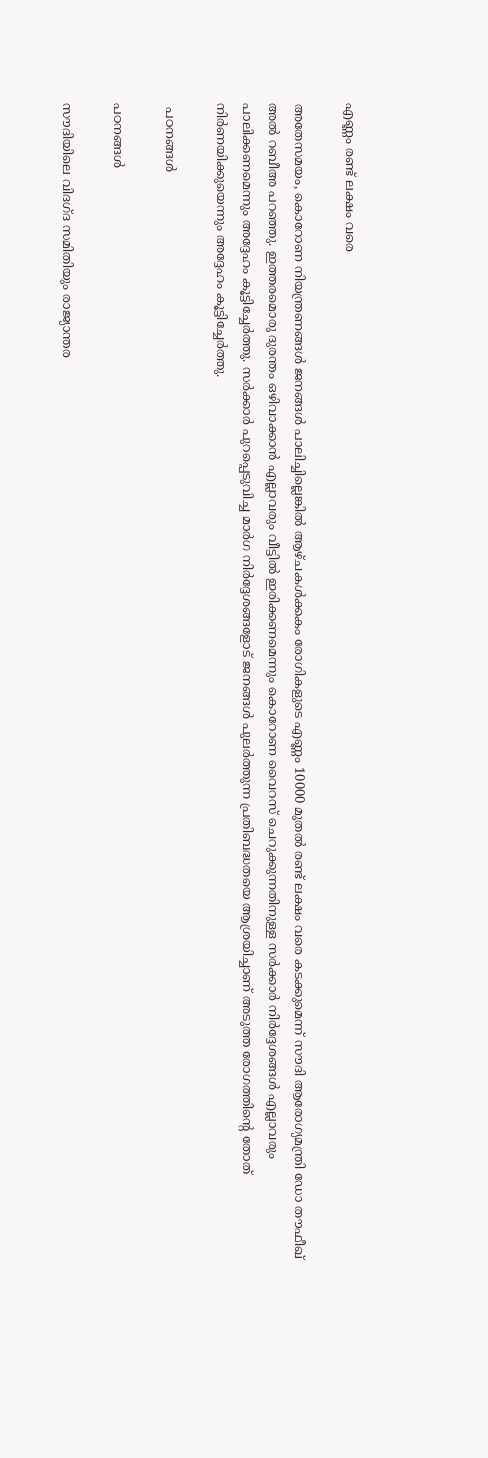എണ്ണം രണ്ട് ലക്ഷം വരെ

അതേസമയം, കൊറോണ നിയന്ത്രണങ്ങള്‍ ജനങ്ങള്‍ പാലിച്ചില്ലെങ്കില്‍ ആഴ്ചകള്‍ക്കകം രോഗികളുടെ എണ്ണം 10000 മുതല്‍ രണ്ട് ലക്ഷം വരെ കടക്കുമെന്ന് സൗദി ആരോഗ്യമന്ത്രി ഡോ തൗഫീഖ് അല്‍ റബീഅ പറഞ്ഞു. ഇത്തരമൊരു ദുരന്തം ഒഴിവാക്കാന്‍ എല്ലാവരും വീട്ടില്‍ ഇരിക്കണമെന്നും കൊറോണ വൈറസ് ചെറുക്കുന്നതിനുള്ള സര്‍ക്കാര്‍ നിര്‍ദ്ദേശങ്ങള്‍ എല്ലാവരും പാലിക്കണമെന്നും അദ്ദേഹം കൂട്ടിച്ചേര്‍ത്തു. സര്‍ക്കാര്‍ പുറപ്പെടുവിച്ച മാര്‍ഗ നിര്‍ദ്ദേശങ്ങളോട് ജനങ്ങള്‍ പുലര്‍ത്തുന്ന പ്രതിബദ്ധതയെ ആശ്രയിച്ചാണ് അടുത്ത രോഗത്തിന്റെ തോത് നിര്‍ണയിക്കുയെന്നും അദ്ദേഹം കൂട്ടിച്ചേര്‍ത്തു.

 പഠനങ്ങള്‍

പഠനങ്ങള്‍

സൗദിയിലെ വിദഗ്ദ സമിതിയും രാജ്യാന്തര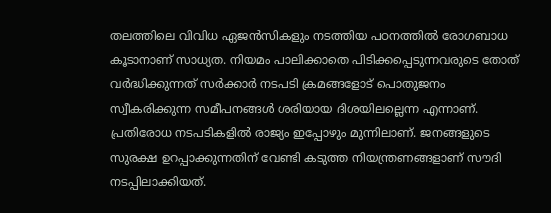തലത്തിലെ വിവിധ ഏജന്‍സികളും നടത്തിയ പഠനത്തില്‍ രോഗബാധ കൂടാനാണ് സാധ്യത. നിയമം പാലിക്കാതെ പിടിക്കപ്പെടുന്നവരുടെ തോത് വര്‍ദ്ധിക്കുന്നത് സര്‍ക്കാര്‍ നടപടി ക്രമങ്ങളോട് പൊതുജനം സ്വീകരിക്കുന്ന സമീപനങ്ങള്‍ ശരിയായ ദിശയിലല്ലെന്ന എന്നാണ്. പ്രതിരോധ നടപടികളില്‍ രാജ്യം ഇപ്പോഴും മുന്നിലാണ്. ജനങ്ങളുടെ സുരക്ഷ ഉറപ്പാക്കുന്നതിന് വേണ്ടി കടുത്ത നിയന്ത്രണങ്ങളാണ് സൗദി നടപ്പിലാക്കിയത്.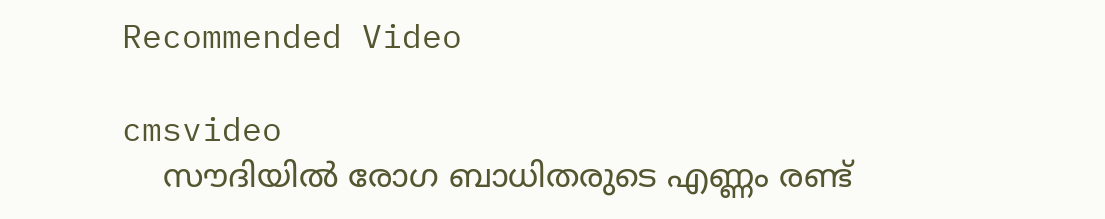Recommended Video

cmsvideo
    സൗദിയിൽ രോഗ ബാധിതരുടെ എണ്ണം രണ്ട്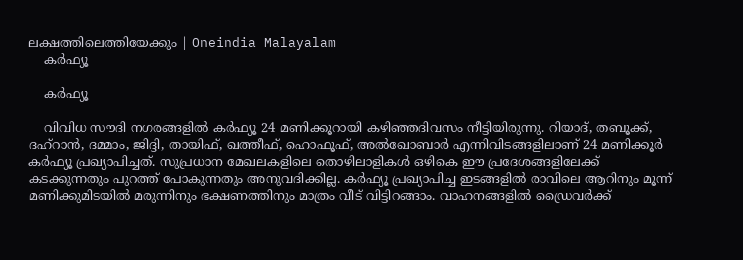ലക്ഷത്തിലെത്തിയേക്കും | Oneindia Malayalam
    കര്‍ഫ്യൂ

    കര്‍ഫ്യൂ

    വിവിധ സൗദി നഗരങ്ങളില്‍ കര്‍ഫ്യൂ 24 മണിക്കൂറായി കഴിഞ്ഞദിവസം നീട്ടിയിരുന്നു. റിയാദ്, തബൂക്ക്, ദഹ്റാന്‍, ദമ്മാം, ജിദ്ദി, തായിഫ്, ഖത്തീഫ്, ഹൊഫൂഫ്, അല്‍ഖോബാര്‍ എന്നിവിടങ്ങളിലാണ് 24 മണിക്കൂര്‍ കര്‍ഫ്യൂ പ്രഖ്യാപിച്ചത്. സുപ്രധാന മേഖലകളിലെ തൊഴിലാളികള്‍ ഒഴികെ ഈ പ്രദേശങ്ങളിലേക്ക് കടക്കുന്നതും പുറത്ത് പോകുന്നതും അനുവദിക്കില്ല. കര്‍ഫ്യൂ പ്രഖ്യാപിച്ച ഇടങ്ങളില്‍ രാവിലെ ആറിനും മൂന്ന് മണിക്കുമിടയില്‍ മരുന്നിനും ഭക്ഷണത്തിനും മാത്രം വീട് വിട്ടിറങ്ങാം. വാഹനങ്ങളില്‍ ഡ്രൈവര്‍ക്ക്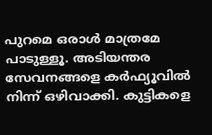പുറമെ ഒരാള്‍ മാത്രമേ പാടുള്ളൂ. അടിയന്തര സേവനങ്ങളെ കര്‍ഫ്യൂവില്‍ നിന്ന് ഒഴിവാക്കി. കുട്ടികളെ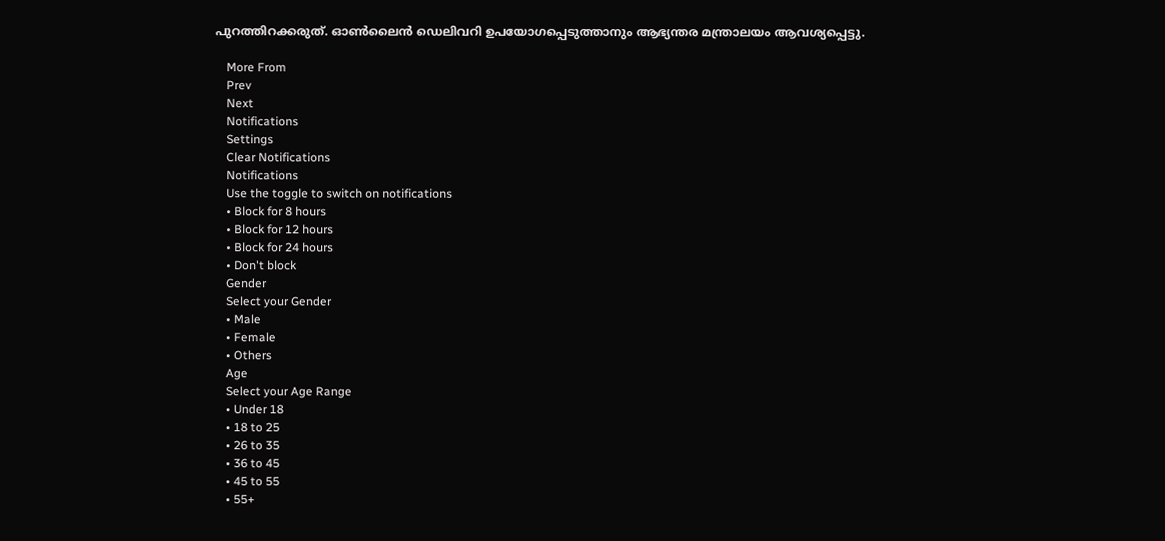പുറത്തിറക്കരുത്. ഓണ്‍ലൈന്‍ ഡെലിവറി ഉപയോഗപ്പെടുത്താനും ആഭ്യന്തര മന്ത്രാലയം ആവശ്യപ്പെട്ടു.

    More From
    Prev
    Next
    Notifications
    Settings
    Clear Notifications
    Notifications
    Use the toggle to switch on notifications
    • Block for 8 hours
    • Block for 12 hours
    • Block for 24 hours
    • Don't block
    Gender
    Select your Gender
    • Male
    • Female
    • Others
    Age
    Select your Age Range
    • Under 18
    • 18 to 25
    • 26 to 35
    • 36 to 45
    • 45 to 55
    • 55+